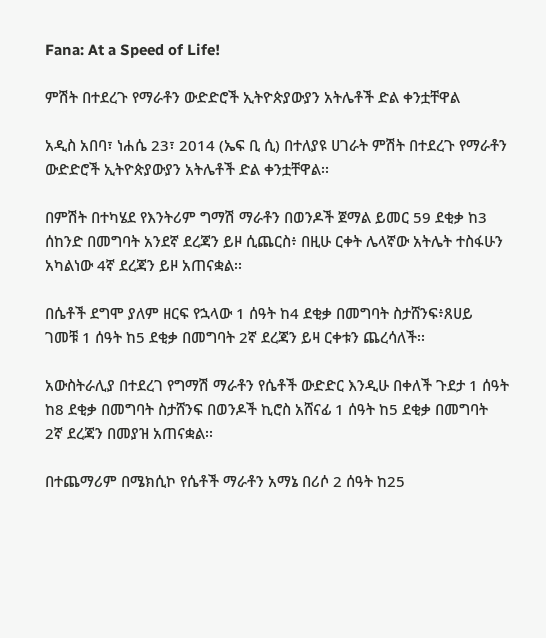Fana: At a Speed of Life!

ምሽት በተደረጉ የማራቶን ውድድሮች ኢትዮጵያውያን አትሌቶች ድል ቀንቷቸዋል

አዲስ አበባ፣ ነሐሴ 23፣ 2014 (ኤፍ ቢ ሲ) በተለያዩ ሀገራት ምሽት በተደረጉ የማራቶን ውድድሮች ኢትዮጵያውያን አትሌቶች ድል ቀንቷቸዋል፡፡

በምሽት በተካሄደ የእንትሪም ግማሽ ማራቶን በወንዶች ጀማል ይመር 59 ደቂቃ ከ3 ሰከንድ በመግባት አንደኛ ደረጃን ይዞ ሲጨርስ፥ በዚሁ ርቀት ሌላኛው አትሌት ተስፋሁን አካልነው 4ኛ ደረጃን ይዞ አጠናቋል፡፡

በሴቶች ደግሞ ያለም ዘርፍ የኋላው 1 ሰዓት ከ4 ደቂቃ በመግባት ስታሸንፍ፥ጸሀይ ገመቹ 1 ሰዓት ከ5 ደቂቃ በመግባት 2ኛ ደረጃን ይዛ ርቀቱን ጨረሳለች፡፡

አውስትራሊያ በተደረገ የግማሽ ማራቶን የሴቶች ውድድር እንዲሁ በቀለች ጉደታ 1 ሰዓት ከ8 ደቂቃ በመግባት ስታሸንፍ በወንዶች ኪሮስ አሸናፊ 1 ሰዓት ከ5 ደቂቃ በመግባት 2ኛ ደረጃን በመያዝ አጠናቋል፡፡

በተጨማሪም በሜክሲኮ የሴቶች ማራቶን አማኔ በሪሶ 2 ሰዓት ከ25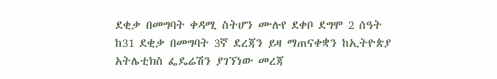ደቂቃ በመግባት ቀዳሚ ስትሆን ሙሉየ ደቀቦ ደግሞ 2 ሰዓት ከ31 ደቂቃ በመግባት 3ኛ ደረጃን ይዛ ማጠናቀቋን ከኢትዮጵያ አትሌቲክስ ፌዴሬሽን ያገኘነው መረጃ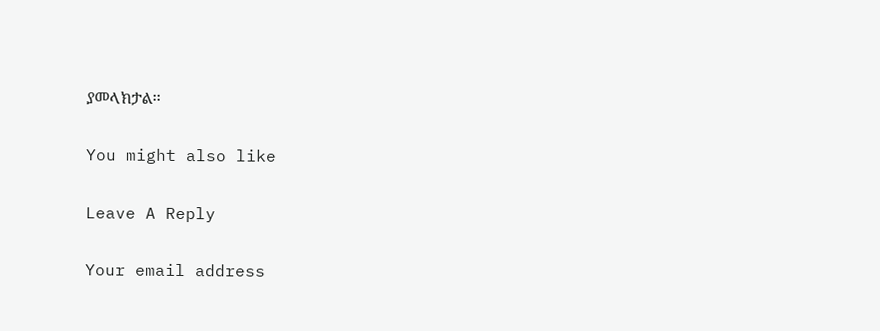ያመላክታል፡፡

You might also like

Leave A Reply

Your email address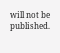will not be published.